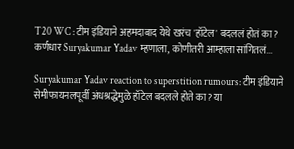T20 WC : टीम इंडियाने अहमदाबाद येथे खरंच 'हॉटेल' बदललं होतं का? कर्णधार Suryakumar Yadav म्हणाला, कोणीतरी आम्हाला सांगितलं...

Suryakumar Yadav reaction to superstition rumours: टीम इंडियाने सेमीफायनलपूर्वी अंधश्रद्धेमुळे हॉटेल बदलले होते का? या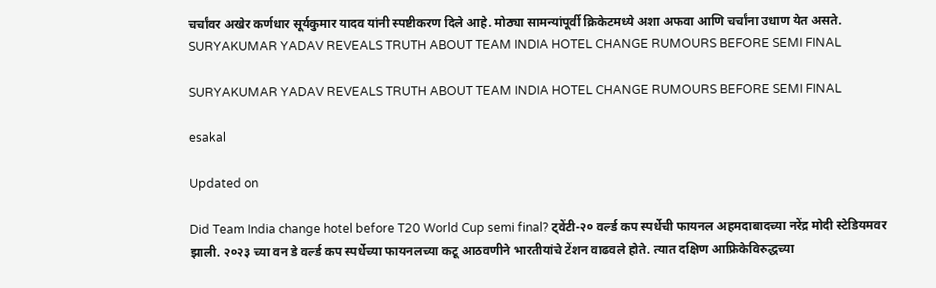चर्चांवर अखेर कर्णधार सूर्यकुमार यादव यांनी स्पष्टीकरण दिले आहे. मोठ्या सामन्यांपूर्वी क्रिकेटमध्ये अशा अफवा आणि चर्चांना उधाण येत असते.
SURYAKUMAR YADAV REVEALS TRUTH ABOUT TEAM INDIA HOTEL CHANGE RUMOURS BEFORE SEMI FINAL

SURYAKUMAR YADAV REVEALS TRUTH ABOUT TEAM INDIA HOTEL CHANGE RUMOURS BEFORE SEMI FINAL

esakal

Updated on

Did Team India change hotel before T20 World Cup semi final? ट्वेंटी-२० वर्ल्ड कप स्पर्धेची फायनल अहमदाबादच्या नरेंद्र मोदी स्टेडियमवर झाली. २०२३ च्या वन डे वर्ल्ड कप स्पर्धेच्या फायनलच्या कटू आठवणीने भारतीयांचे टेंशन वाढवले होते. त्यात दक्षिण आफ्रिकेविरुद्धच्या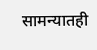सामन्यातही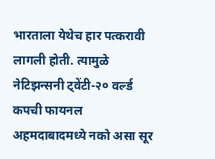भारताला येथेच हार पत्करावी लागली होती. त्यामुळे नेटिझन्सनी ट्वेंटी-२० वर्ल्ड कपची फायनल अहमदाबादमध्ये नको असा सूर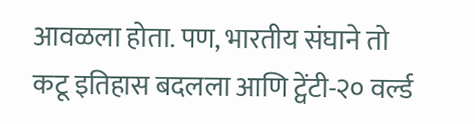आवळला होता. पण, भारतीय संघाने तो कटू इतिहास बदलला आणि ट्वेंटी-२० वर्ल्ड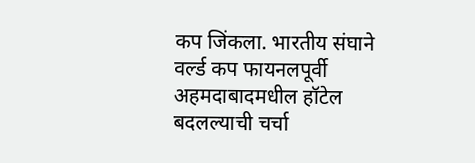कप जिंकला. भारतीय संघाने वर्ल्ड कप फायनलपूर्वी अहमदाबादमधील हॉटेल बदलल्याची चर्चा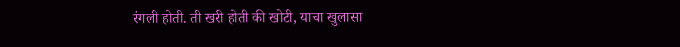रंगली होती. ती खरी होती की खोटी, याचा खुलासा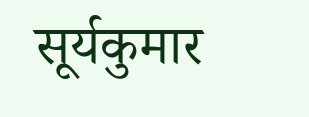सूर्यकुमार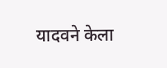यादवने केला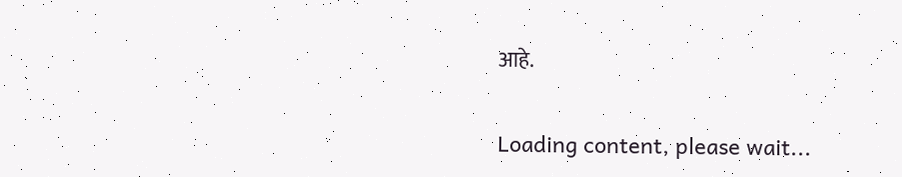आहे.

Loading content, please wait...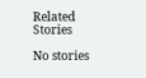Related Stories

No stories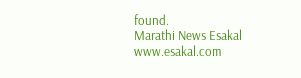found.
Marathi News Esakal
www.esakal.com